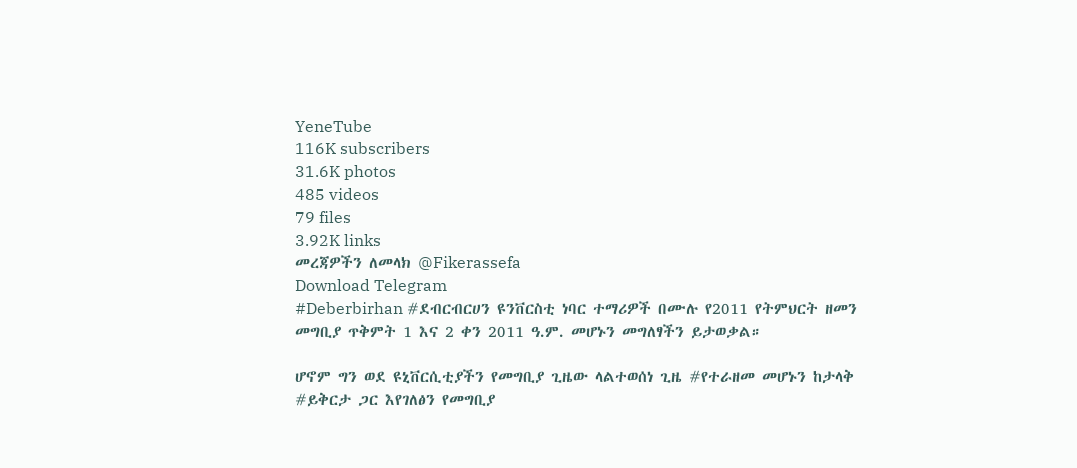YeneTube
116K subscribers
31.6K photos
485 videos
79 files
3.92K links
መረጃዎችን ለመላክ @Fikerassefa
Download Telegram
#Deberbirhan #ደብርብርሀን ዩንቨርስቲ ነባር ተማሪዎች በሙሉ የ2011 የትምህርት ዘመን መግቢያ ጥቅምት 1 እና 2 ቀን 2011 ዓ.ም. መሆኑን መግለፃችን ይታወቃል።

ሆኖም ግን ወደ ዩኒቨርሲቲያችን የመግቢያ ጊዜው ላልተወሰነ ጊዜ #የተራዘመ መሆኑን ከታላቅ #ይቅርታ ጋር እየገለፅን የመግቢያ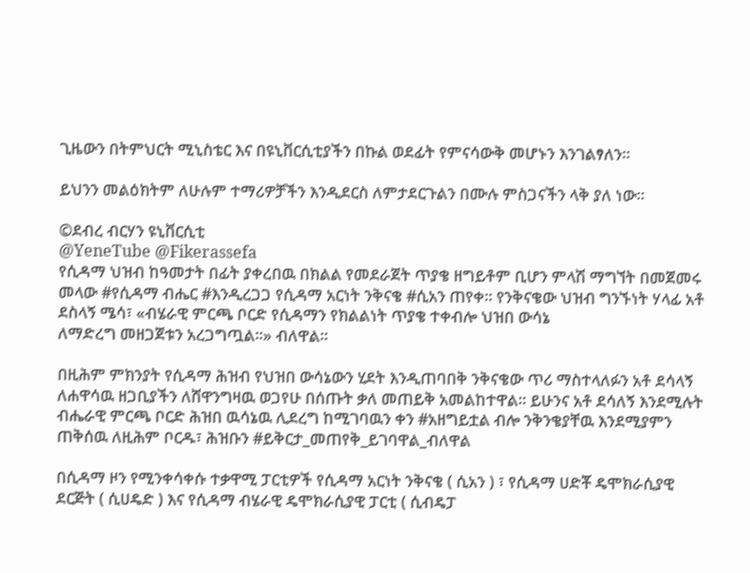ጊዜውን በትምህርት ሚኒስቴር እና በዩኒቨርሲቲያችን በኩል ወደፊት የምናሳውቅ መሆኑን እንገልፃለን።

ይህንን መልዕክትም ለሁሉም ተማሪዎቻችን እንዲደርስ ለምታደርጉልን በሙሉ ምስጋናችን ላቅ ያለ ነው።

©ደብረ ብርሃን ዩኒቨርሲቲ
@YeneTube @Fikerassefa
የሲዳማ ህዝብ ከዓመታት በፊት ያቀረበዉ በክልል የመደራጀት ጥያቄ ዘግይቶም ቢሆን ምላሽ ማግኘት በመጀመሩ መላው #የሲዳማ ብሔር #እንዲረጋጋ የሲዳማ አርነት ንቅናቄ #ሲአን ጠየቀ። የንቅናቄው ህዝብ ግንኙነት ሃላፊ አቶ ደስላኝ ሜሳ፣ «ብሄራዊ ምርጫ ቦርድ የሲዳማን የክልልነት ጥያቄ ተቀብሎ ህዝበ ውሳኔ
ለማድረግ መዘጋጀቱን አረጋግጧል።» ብለዋል።

በዚሕም ምክንያት የሲዳማ ሕዝብ የህዝበ ውሳኔውን ሂደት እንዲጠባበቅ ንቅናቄው ጥሪ ማስተላለፉን አቶ ደሳላኝ ለሐዋሳዉ ዘጋቢያችን ለሸዋንግዛዉ ወጋየሁ በሰጡት ቃለ መጠይቅ አመልከተዋል። ይሁንና አቶ ደሳለኝ እንደሚሉት ብሔራዊ ምርጫ ቦርድ ሕዝበ ዉሳኔዉ ሊደረግ ከሚገባዉን ቀን #አዘግይቷል ብሎ ንቅንቄያቸዉ እንደሚያምን ጠቅሰዉ ለዚሕም ቦርዱ፣ ሕዝቡን #ይቅርታ_መጠየቅ_ይገባዋል_ብለዋል

በሲዳማ ዞን የሚንቀሳቀሱ ተቃዋሚ ፓርቲዎች የሲዳማ አርነት ንቅናቄ ( ሲአን ) ፣ የሲዳማ ሀድቾ ዴሞክራሲያዊ ደርጅት ( ሲሀዴድ ) እና የሲዳማ ብሄራዊ ዴሞክራሲያዊ ፓርቲ ( ሲብዴፓ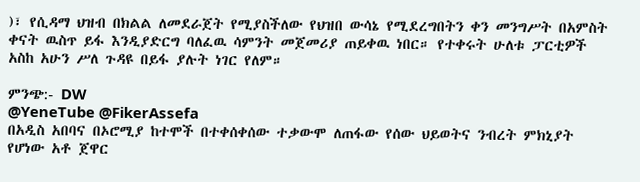)፣ የሲዳማ ህዝብ በክልል ለመደራጀት የሚያስችለው የህዝበ ውሳኔ የሚደረግበትን ቀን መንግሥት በአምስት ቀናት ዉስጥ ይፋ እንዲያድርግ ባለፈዉ ሳምንት መጀመሪያ ጠይቀዉ ነበር። የተቀሩት ሁለቱ ፓርቲዎች አስከ አሁን ሥለ ጉዳዩ በይፋ ያሉት ነገር የለም።

ምንጭ:- DW
@YeneTube @FikerAssefa
በአዲስ አበባና በኦሮሚያ ከተሞች በተቀሰቀሰው ተቃውሞ ለጠፋው የሰው ህይወትና ንብረት ምክኒያት የሆነው አቶ ጀዋር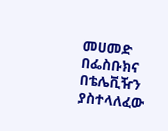መሀመድ በፌስቡክና በቴሌቪዥን ያስተላለፈው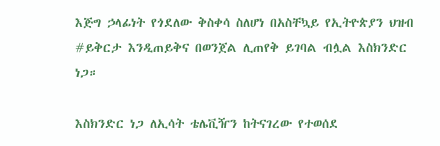እጅግ ኃላፊነት የጎደለው ቅስቀሳ ስለሆነ በአስቸኳይ የኢትዮጵያን ህዝብ #ይቅርታ እንዲጠይቅና በወንጀል ሊጠየቅ ይገባል ብሏል እስክንድር ነጋ።

እስክንድር ነጋ ለኢሳት ቴሌቪዥን ከትናገረው የተወሰደ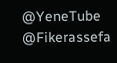@YeneTube @Fikerassefa